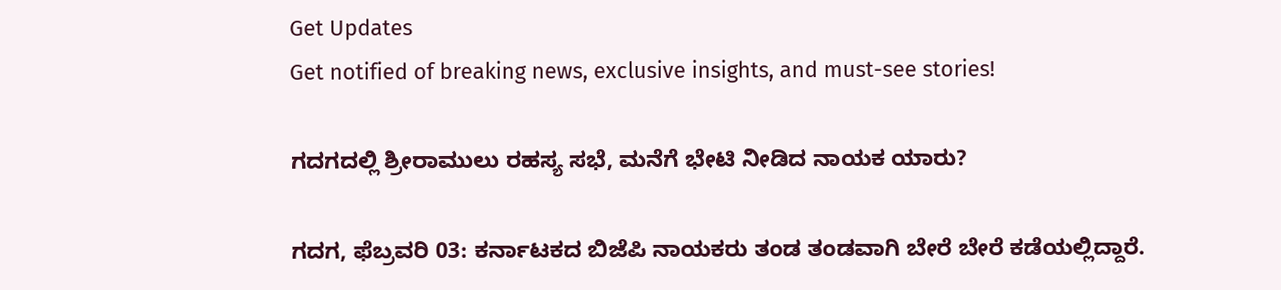Get Updates
Get notified of breaking news, exclusive insights, and must-see stories!

ಗದಗದಲ್ಲಿ ಶ್ರೀರಾಮುಲು ರಹಸ್ಯ ಸಭೆ, ಮನೆಗೆ ಭೇಟಿ ನೀಡಿದ ನಾಯಕ ಯಾರು?

ಗದಗ, ಫೆಬ್ರವರಿ 03: ಕರ್ನಾಟಕದ ಬಿಜೆಪಿ ನಾಯಕರು ತಂಡ ತಂಡವಾಗಿ ಬೇರೆ ಬೇರೆ ಕಡೆಯಲ್ಲಿದ್ದಾರೆ.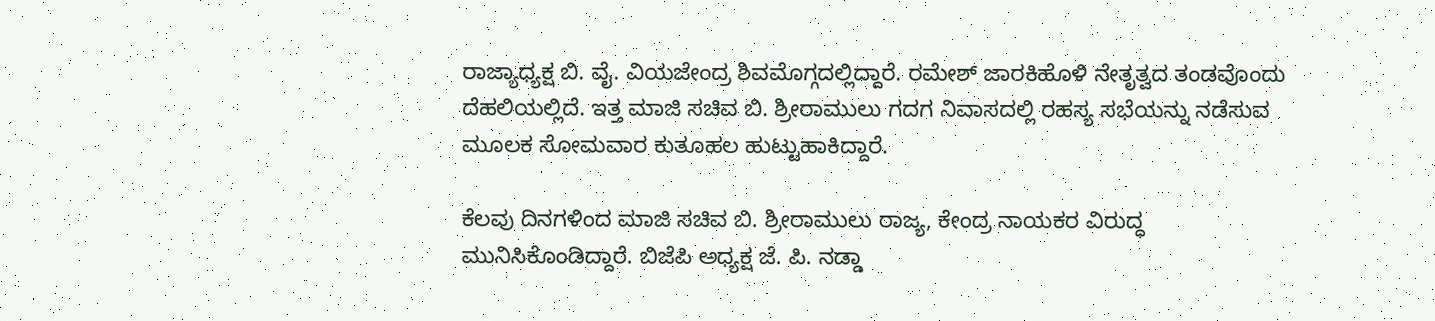ರಾಜ್ಯಾಧ್ಯಕ್ಷ ಬಿ. ವೈ. ವಿಯಜೇಂದ್ರ ಶಿವಮೊಗ್ಗದಲ್ಲಿದ್ದಾರೆ. ರಮೇಶ್ ಜಾರಕಿಹೊಳಿ ನೇತೃತ್ವದ ತಂಡವೊಂದು ದೆಹಲಿಯಲ್ಲಿದೆ. ಇತ್ತ ಮಾಜಿ‌ ಸಚಿವ ಬಿ. ಶ್ರೀರಾಮುಲು ಗದಗ ನಿವಾಸದಲ್ಲಿ ರಹಸ್ಯ ಸಭೆಯನ್ನು ನಡೆಸುವ ಮೂಲಕ ಸೋಮವಾರ ಕುತೂಹಲ ಹುಟ್ಟುಹಾಕಿದ್ದಾರೆ.

ಕೆಲವು ದಿನಗಳಿಂದ ಮಾಜಿ‌ ಸಚಿವ ಬಿ. ಶ್ರೀರಾಮುಲು ರಾಜ್ಯ, ಕೇಂದ್ರ ನಾಯಕರ ವಿರುದ್ಧ ಮುನಿಸಿಕೊಂಡಿದ್ದಾರೆ. ಬಿಜೆಪಿ ಅಧ್ಯಕ್ಷ ಜೆ. ಪಿ. ನಡ್ಡಾ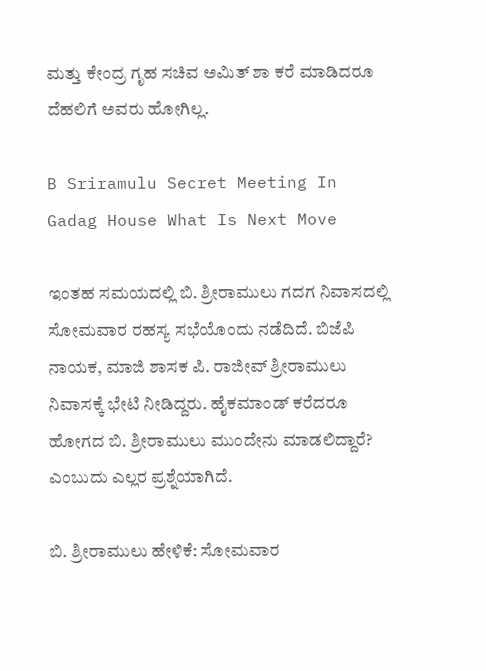ಮತ್ತು ಕೇಂದ್ರ ಗೃಹ ಸಚಿವ ಅಮಿತ್ ಶಾ ಕರೆ ಮಾಡಿದರೂ ದೆಹಲಿಗೆ ಅವರು ಹೋಗಿಲ್ಲ.

B Sriramulu Secret Meeting In Gadag House What Is Next Move

ಇಂತಹ ಸಮಯದಲ್ಲಿ ಬಿ. ಶ್ರೀರಾಮುಲು ಗದಗ ನಿವಾಸದಲ್ಲಿ ಸೋಮವಾರ ರಹಸ್ಯ ಸಭೆಯೊಂದು ನಡೆದಿದೆ. ಬಿಜೆಪಿ ನಾಯಕ, ಮಾಜಿ ಶಾಸಕ ಪಿ. ರಾಜೀವ್ ಶ್ರೀರಾಮುಲು ನಿವಾಸಕ್ಕೆ ಭೇಟಿ ನೀಡಿದ್ದರು. ಹೈಕಮಾಂಡ್ ಕರೆದರೂ ಹೋಗದ ಬಿ. ಶ್ರೀರಾಮುಲು ಮುಂದೇನು ಮಾಡಲಿದ್ದಾರೆ? ಎಂಬುದು ಎಲ್ಲರ ಪ್ರಶ್ನೆಯಾಗಿದೆ.

ಬಿ. ಶ್ರೀರಾಮುಲು ಹೇಳಿಕೆ: ಸೋಮವಾರ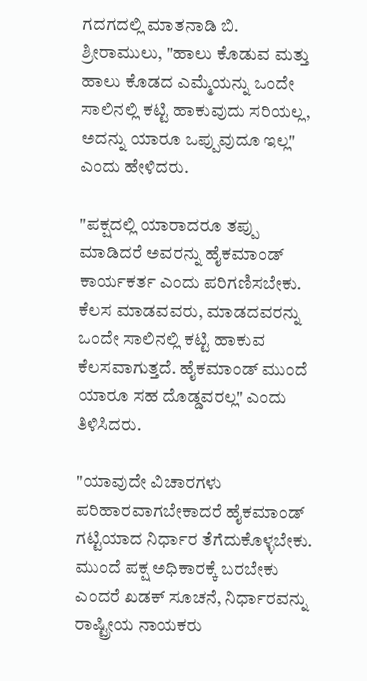ಗದಗದಲ್ಲಿ ಮಾತನಾಡಿ ಬಿ. ಶ್ರೀರಾಮುಲು, "ಹಾಲು ಕೊಡುವ ಮತ್ತು ಹಾಲು ಕೊಡದ ಎಮ್ಮೆಯನ್ನು ಒಂದೇ ಸಾಲಿನಲ್ಲಿ ಕಟ್ಟಿ ಹಾಕುವುದು ಸರಿಯಲ್ಲ, ಅದನ್ನು ಯಾರೂ ಒಪ್ಪುವುದೂ ಇಲ್ಲ" ಎಂದು ಹೇಳಿದರು.

"ಪಕ್ಷದಲ್ಲಿ ಯಾರಾದರೂ ತಪ್ಪು ಮಾಡಿದರೆ ಅವರನ್ನು ಹೈಕಮಾಂಡ್ ಕಾರ್ಯಕರ್ತ ಎಂದು ಪರಿಗಣಿಸಬೇಕು. ಕೆಲಸ ಮಾಡವವರು, ಮಾಡದವರನ್ನು ಒಂದೇ ಸಾಲಿನಲ್ಲಿ ಕಟ್ಟಿ ಹಾಕುವ ಕೆಲಸವಾಗುತ್ತದೆ. ಹೈಕಮಾಂಡ್ ಮುಂದೆ ಯಾರೂ ಸಹ ದೊಡ್ಡವರಲ್ಲ" ಎಂದು ತಿಳಿಸಿದರು.

"ಯಾವುದೇ ವಿಚಾರಗಳು ಪರಿಹಾರವಾಗಬೇಕಾದರೆ ಹೈಕಮಾಂಡ್ ಗಟ್ಟಿಯಾದ ನಿರ್ಧಾರ ತೆಗೆದುಕೊಳ್ಳಬೇಕು. ಮುಂದೆ ಪಕ್ಷ ಅಧಿಕಾರಕ್ಕೆ ಬರಬೇಕು ಎಂದರೆ ಖಡಕ್ ಸೂಚನೆ, ನಿರ್ಧಾರವನ್ನು ರಾಷ್ಟ್ರೀಯ ನಾಯಕರು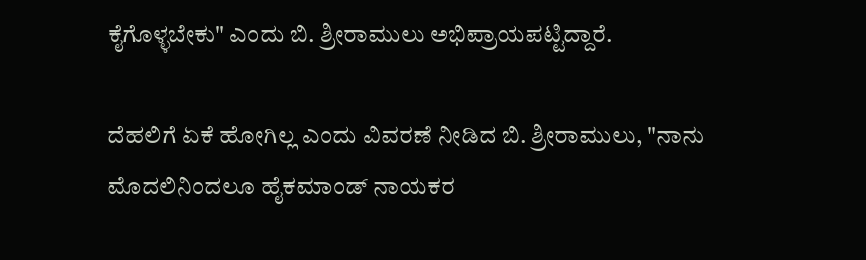ಕೈಗೊಳ್ಳಬೇಕು" ಎಂದು ಬಿ. ಶ್ರೀರಾಮುಲು ಅಭಿಪ್ರಾಯಪಟ್ಟಿದ್ದಾರೆ.

ದೆಹಲಿಗೆ ಏಕೆ ಹೋಗಿಲ್ಲ ಎಂದು ವಿವರಣೆ ನೀಡಿದ ಬಿ. ಶ್ರೀರಾಮುಲು, "ನಾನು ಮೊದಲಿನಿಂದಲೂ ಹೈಕಮಾಂಡ್ ನಾಯಕರ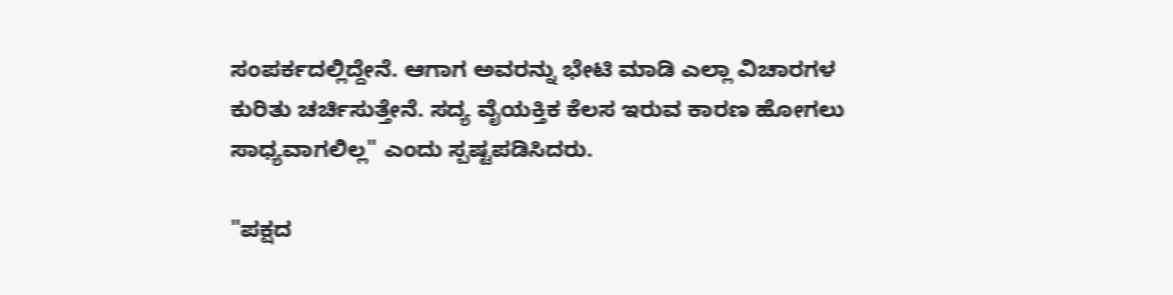ಸಂಪರ್ಕದಲ್ಲಿದ್ದೇನೆ. ಆಗಾಗ ಅವರನ್ನು ಭೇಟಿ ಮಾಡಿ ಎಲ್ಲಾ ವಿಚಾರಗಳ ಕುರಿತು ಚರ್ಚಿಸುತ್ತೇನೆ. ಸದ್ಯ ವೈಯಕ್ತಿಕ ಕೆಲಸ ಇರುವ ಕಾರಣ ಹೋಗಲು ಸಾಧ್ಯವಾಗಲಿಲ್ಲ" ಎಂದು ಸ್ಪಷ್ಟಪಡಿಸಿದರು.

"ಪಕ್ಷದ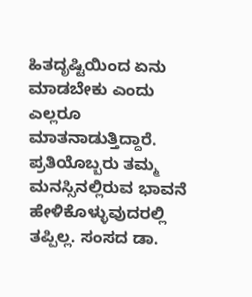ಹಿತದೃಷ್ಟಿಯಿಂದ ಏನು ಮಾಡಬೇಕು ಎಂದು ಎಲ್ಲರೂ ಮಾತನಾಡುತ್ತಿದ್ದಾರೆ. ಪ್ರತಿಯೊಬ್ಬರು ತಮ್ಮ ಮನಸ್ಸಿನಲ್ಲಿರುವ ಭಾವನೆ ಹೇಳಿಕೊಳ್ಳುವುದರಲ್ಲಿ ತಪ್ಪಿಲ್ಲ. ಸಂಸದ ಡಾ.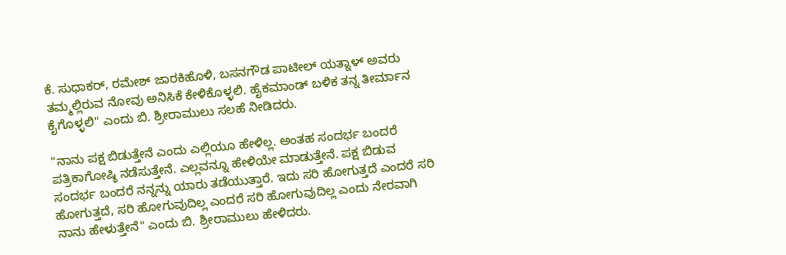ಕೆ. ಸುಧಾಕರ್, ರಮೇಶ್ ಜಾರಕಿಹೊಳಿ, ಬಸನಗೌಡ ಪಾಟೀಲ್ ಯತ್ನಾಳ್ ಅವರು ತಮ್ಮಲ್ಲಿರುವ ನೋವು ಅನಿಸಿಕೆ ಕೇಳಿಕೊಳ್ಳಲಿ. ಹೈಕಮಾಂಡ್ ಬಳಿಕ ತನ್ನ ತೀರ್ಮಾನ ಕೈಗೊಳ್ಳಲಿ" ಎಂದು ಬಿ. ಶ್ರೀರಾಮುಲು ಸಲಹೆ ನೀಡಿದರು.

"ನಾನು ಪಕ್ಷ ಬಿಡುತ್ತೇನೆ ಎಂದು ಎಲ್ಲಿಯೂ ಹೇಳಿಲ್ಲ. ಅಂತಹ ಸಂದರ್ಭ ಬಂದರೆ ಪತ್ರಿಕಾಗೋಷ್ಠಿ ನಡೆಸುತ್ತೇನೆ. ಎಲ್ಲವನ್ನೂ ಹೇಳಿಯೇ ಮಾಡುತ್ತೇನೆ. ಪಕ್ಷ ಬಿಡುವ ಸಂದರ್ಭ ಬಂದರೆ ನನ್ನನ್ನು ಯಾರು ತಡೆಯುತ್ತಾರೆ. ಇದು ಸರಿ ಹೋಗುತ್ತದೆ ಎಂದರೆ ಸರಿ ಹೋಗುತ್ತದೆ, ಸರಿ ಹೋಗುವುದಿಲ್ಲ ಎಂದರೆ ಸರಿ ಹೋಗುವುದಿಲ್ಲ ಎಂದು ನೇರವಾಗಿ ನಾನು ಹೇಳುತ್ತೇನೆ" ಎಂದು ಬಿ. ಶ್ರೀರಾಮುಲು ಹೇಳಿದರು.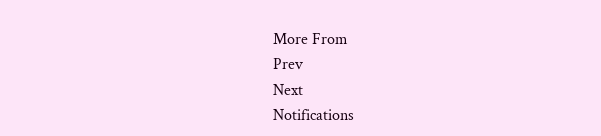More From
Prev
Next
Notifications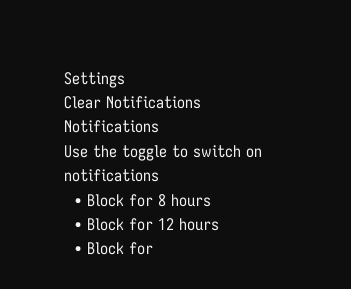Settings
Clear Notifications
Notifications
Use the toggle to switch on notifications
  • Block for 8 hours
  • Block for 12 hours
  • Block for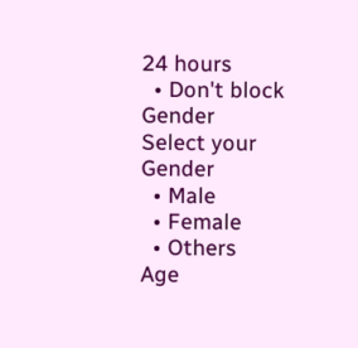24 hours
  • Don't block
Gender
Select your Gender
  • Male
  • Female
  • Others
Age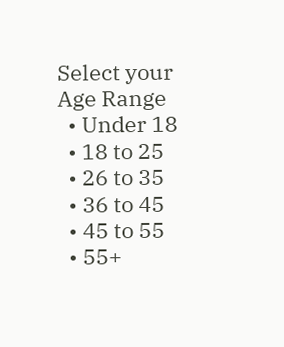Select your Age Range
  • Under 18
  • 18 to 25
  • 26 to 35
  • 36 to 45
  • 45 to 55
  • 55+